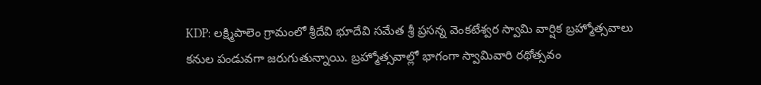KDP: లక్ష్మిపాలెం గ్రామంలో శ్రీదేవి భూదేవి సమేత శ్రీ ప్రసన్న వెంకటేశ్వర స్వామి వార్షిక బ్రహ్మోత్సవాలు కనుల పండువగా జరుగుతున్నాయి. బ్రహ్మోత్సవాల్లో భాగంగా స్వామివారి రథోత్సవం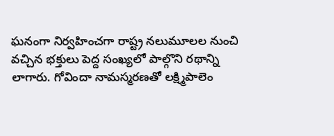ఘనంగా నిర్వహించగా రాష్ట్ర నలుమూలల నుంచి వచ్చిన భక్తులు పెద్ద సంఖ్యలో పాల్గొని రథాన్ని లాగారు. గోవిందా నామస్మరణతో లక్ష్మిపాలెం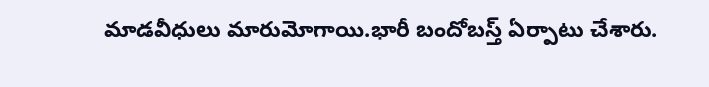మాడవీధులు మారుమోగాయి.భారీ బందోబస్త్ ఏర్పాటు చేశారు.